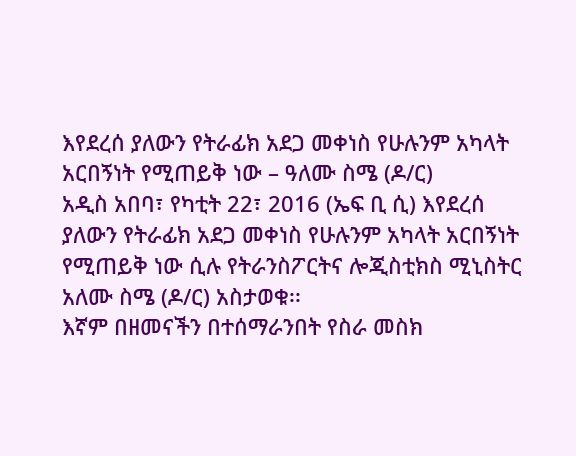እየደረሰ ያለውን የትራፊክ አደጋ መቀነስ የሁሉንም አካላት አርበኝነት የሚጠይቅ ነው – ዓለሙ ስሜ (ዶ/ር)
አዲስ አበባ፣ የካቲት 22፣ 2016 (ኤፍ ቢ ሲ) እየደረሰ ያለውን የትራፊክ አደጋ መቀነስ የሁሉንም አካላት አርበኝነት የሚጠይቅ ነው ሲሉ የትራንስፖርትና ሎጂስቲክስ ሚኒስትር አለሙ ስሜ (ዶ/ር) አስታወቁ፡፡
እኛም በዘመናችን በተሰማራንበት የስራ መስክ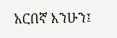አርበኛ እንሁን፤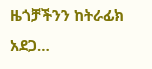ዜጎቻችንን ከትራፊክ አደጋ…